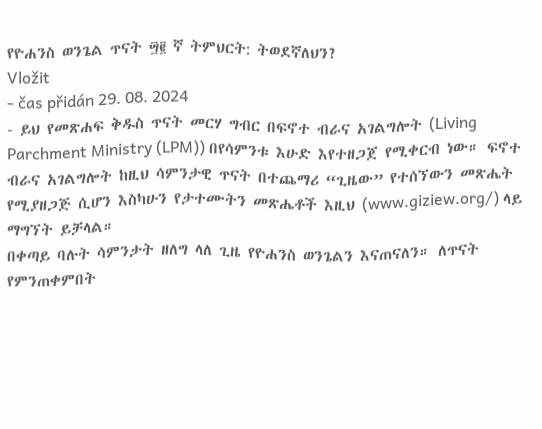የዮሐንስ ወንጌል ጥናት ፵፪ ኛ ትምህርት: ትወደኛለህን?
Vložit
- čas přidán 29. 08. 2024
- ይህ የመጽሐፍ ቅዱስ ጥናት መርሃ ግብር በፍኖተ ብራና አገልግሎት (Living Parchment Ministry (LPM)) በየሳምንቱ እሁድ እየተዘጋጀ የሚቀርብ ነው። ፍኖተ ብራና አገልግሎት ከዚህ ሳምንታዊ ጥናት በተጨማሪ “ጊዜው” የተሰኘውን መጽሔት የሚያዘጋጅ ሲሆን እስካሁን የታተሙትን መጽሔቶች እዚህ (www.giziew.org/) ላይ ማግኘት ይቻላል።
በቀጣይ ባሉት ሳምንታት ዘለግ ላለ ጊዜ የዮሐንስ ወንጌልን እናጠናለን። ለጥናት የምንጠቀምበት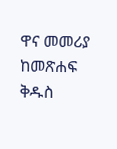ዋና መመሪያ ከመጽሐፍ ቅዱስ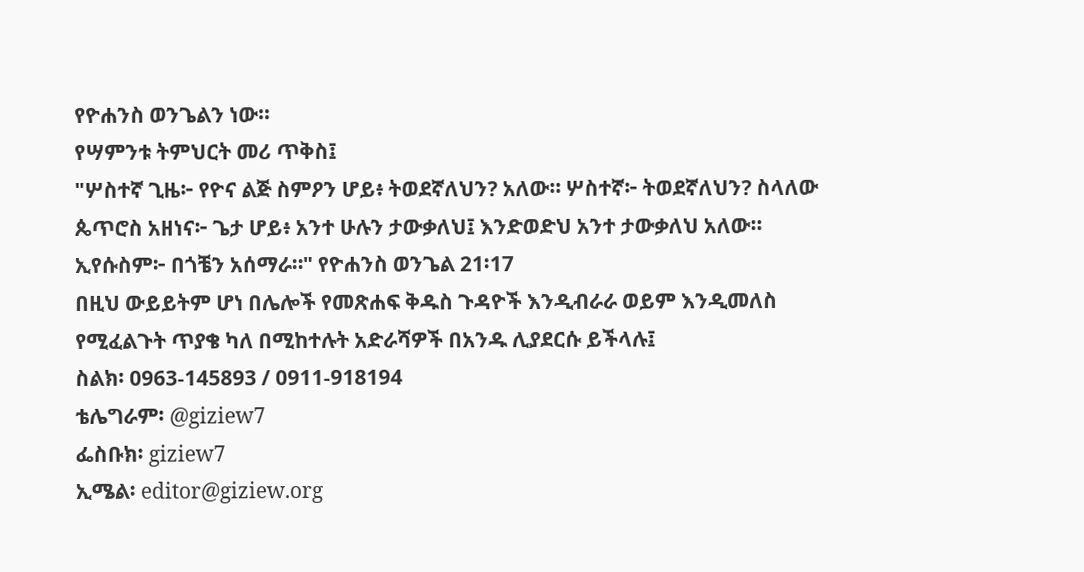የዮሐንስ ወንጌልን ነው።
የሣምንቱ ትምህርት መሪ ጥቅስ፤
"ሦስተኛ ጊዜ፦ የዮና ልጅ ስምዖን ሆይ፥ ትወደኛለህን? አለው። ሦስተኛ፦ ትወደኛለህን? ስላለው ጴጥሮስ አዘነና፦ ጌታ ሆይ፥ አንተ ሁሉን ታውቃለህ፤ እንድወድህ አንተ ታውቃለህ አለው። ኢየሱስም፦ በጎቼን አሰማራ።" የዮሐንስ ወንጌል 21፡17
በዚህ ውይይትም ሆነ በሌሎች የመጽሐፍ ቅዱስ ጉዳዮች እንዲብራራ ወይም እንዲመለስ የሚፈልጉት ጥያቄ ካለ በሚከተሉት አድራሻዎች በአንዱ ሊያደርሱ ይችላሉ፤
ስልክ፡ 0963-145893 / 0911-918194
ቴሌግራም፡ @giziew7
ፌስቡክ፡ giziew7
ኢሜል፡ editor@giziew.org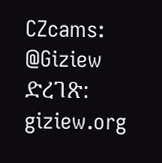CZcams: @Giziew
ድረገጽ: giziew.org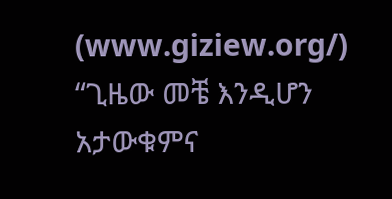(www.giziew.org/)
“ጊዜው መቼ እንዲሆን አታውቁምና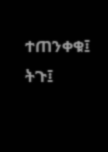ተጠንቀቁ፤ ትጉ፤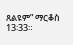ጸልዩም” ማርቆስ 13፡33።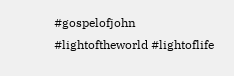#gospelofjohn #lightoftheworld #lightoflife